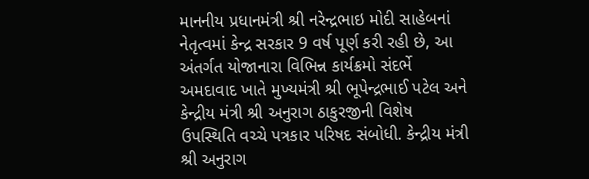માનનીય પ્રધાનમંત્રી શ્રી નરેન્દ્રભાઇ મોદી સાહેબનાં નેતૃત્વમાં કેન્દ્ર સરકાર 9 વર્ષ પૂર્ણ કરી રહી છે, આ અંતર્ગત યોજાનારા વિભિન્ન કાર્યક્રમો સંદર્ભે અમદાવાદ ખાતે મુખ્યમંત્રી શ્રી ભૂપેન્દ્રભાઈ પટેલ અને કેન્દ્રીય મંત્રી શ્રી અનુરાગ ઠાકુરજીની વિશેષ ઉપસ્થિતિ વચ્ચે પત્રકાર પરિષદ સંબોધી. કેન્દ્રીય મંત્રી શ્રી અનુરાગ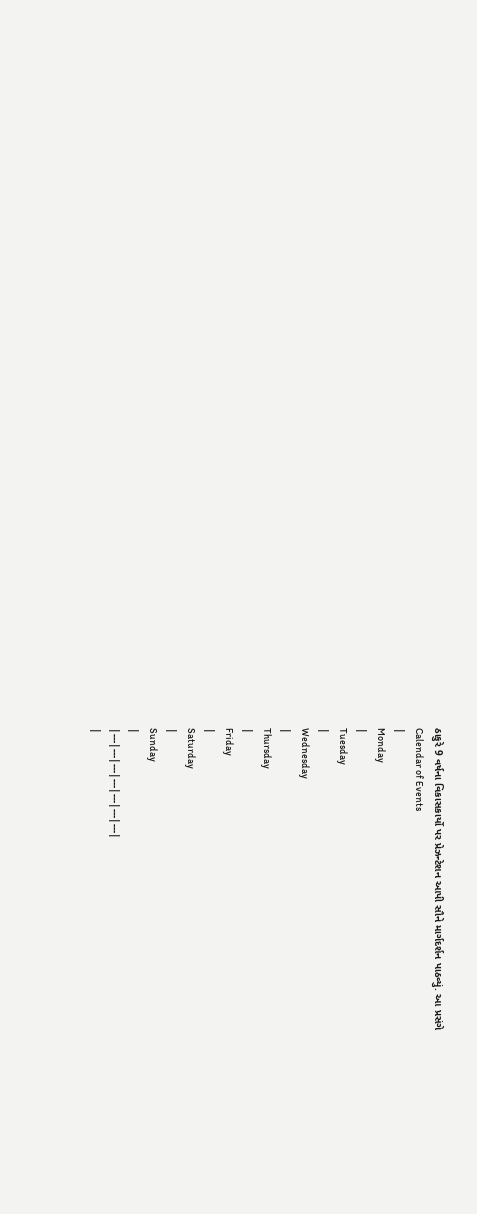ઠાકુરે 9 વર્ષના વિકાસકાર્યો પર પ્રેઝન્ટેશન આપી સૌને માર્ગદર્શન પાઠવ્યું. આ પ્રસંગે
Calendar of Events
|
Monday
|
Tuesday
|
Wednesday
|
Thursday
|
Friday
|
Saturday
|
Sunday
|
|---|---|---|---|---|---|---|
|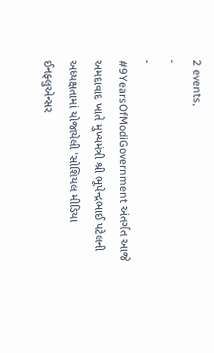2 events,
-
-
#9YearsOfModiGovernment અંતર્ગત આજે અમદાવાદ ખાતે મુખ્યમંત્રી શ્રી ભૂપેન્દ્રભાઈ પટેલની અધ્યક્ષતામાં યોજાયેલી 'સોશિયલ મીડિયા ઈનફ્લુએન્સર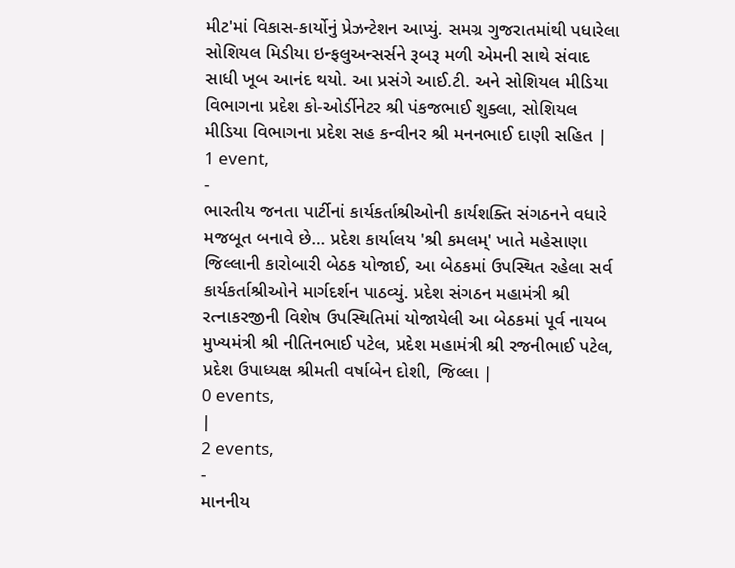મીટ'માં વિકાસ-કાર્યોનું પ્રેઝન્ટેશન આપ્યું. સમગ્ર ગુજરાતમાંથી પધારેલા સોશિયલ મિડીયા ઇન્ફલુઅન્સર્સને રૂબરૂ મળી એમની સાથે સંવાદ સાધી ખૂબ આનંદ થયો. આ પ્રસંગે આઈ.ટી. અને સોશિયલ મીડિયા વિભાગના પ્રદેશ કો-ઓર્ડીનેટર શ્રી પંકજભાઈ શુક્લા, સોશિયલ મીડિયા વિભાગના પ્રદેશ સહ કન્વીનર શ્રી મનનભાઈ દાણી સહિત |
1 event,
-
ભારતીય જનતા પાર્ટીનાં કાર્યકર્તાશ્રીઓની કાર્યશક્તિ સંગઠનને વધારે મજબૂત બનાવે છે… પ્રદેશ કાર્યાલય 'શ્રી કમલમ્' ખાતે મહેસાણા જિલ્લાની કારોબારી બેઠક યોજાઈ, આ બેઠકમાં ઉપસ્થિત રહેલા સર્વ કાર્યકર્તાશ્રીઓને માર્ગદર્શન પાઠવ્યું. પ્રદેશ સંગઠન મહામંત્રી શ્રી રત્નાકરજીની વિશેષ ઉપસ્થિતિમાં યોજાયેલી આ બેઠકમાં પૂર્વ નાયબ મુખ્યમંત્રી શ્રી નીતિનભાઈ પટેલ, પ્રદેશ મહામંત્રી શ્રી રજનીભાઈ પટેલ, પ્રદેશ ઉપાધ્યક્ષ શ્રીમતી વર્ષાબેન દોશી, જિલ્લા |
0 events,
|
2 events,
-
માનનીય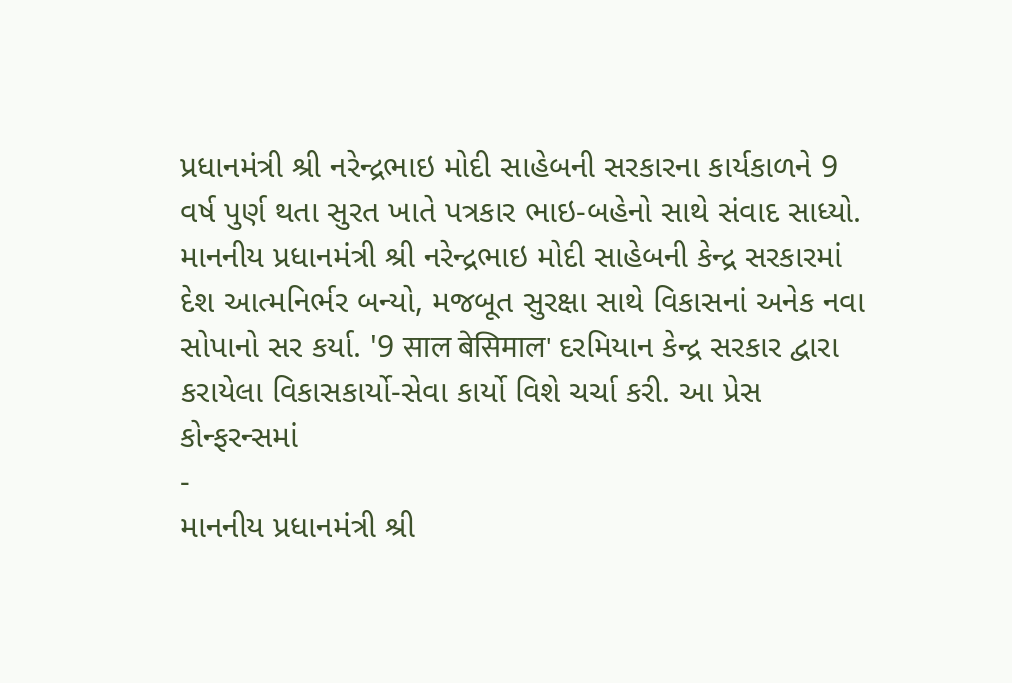પ્રધાનમંત્રી શ્રી નરેન્દ્રભાઇ મોદી સાહેબની સરકારના કાર્યકાળને 9 વર્ષ પુર્ણ થતા સુરત ખાતે પત્રકાર ભાઇ-બહેનો સાથે સંવાદ સાધ્યો. માનનીય પ્રધાનમંત્રી શ્રી નરેન્દ્રભાઇ મોદી સાહેબની કેન્દ્ર સરકારમાં દેશ આત્મનિર્ભર બન્યો, મજબૂત સુરક્ષા સાથે વિકાસનાં અનેક નવા સોપાનો સર કર્યા. '9 साल बेसिमाल' દરમિયાન કેન્દ્ર સરકાર દ્વારા કરાયેલા વિકાસકાર્યો-સેવા કાર્યો વિશે ચર્ચા કરી. આ પ્રેસ કોન્ફરન્સમાં
-
માનનીય પ્રધાનમંત્રી શ્રી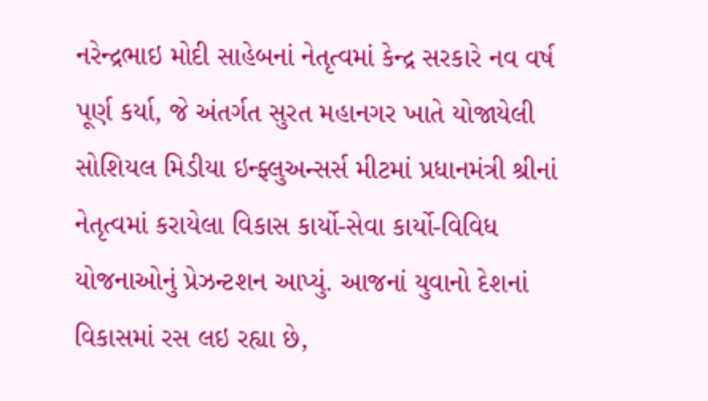નરેન્દ્રભાઇ મોદી સાહેબનાં નેતૃત્વમાં કેન્દ્ર સરકારે નવ વર્ષ પૂર્ણ કર્યા, જે અંતર્ગત સુરત મહાનગર ખાતે યોજાયેલી સોશિયલ મિડીયા ઇન્ફ્લુઅન્સર્સ મીટમાં પ્રધાનમંત્રી શ્રીનાં નેતૃત્વમાં કરાયેલા વિકાસ કાર્યો-સેવા કાર્યો-વિવિધ યોજનાઓનું પ્રેઝન્ટશન આપ્યું. આજનાં યુવાનો દેશનાં વિકાસમાં રસ લઇ રહ્યા છે,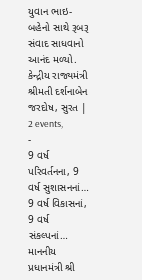યુવાન ભાઇ-બહેનો સાથે રૂબરૂ સંવાદ સાધવાનો આનંદ મળ્યો. કેન્દ્રીય રાજ્યમંત્રી શ્રીમતી દર્શનાબેન જરદોષ, સુરત |
2 events,
-
9 વર્ષ પરિવર્તનના, 9 વર્ષ સુશાસનનાં… 9 વર્ષ વિકાસનાં, 9 વર્ષ સંકલ્પનાં… માનનીય પ્રધાનમંત્રી શ્રી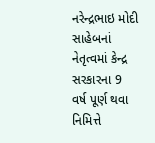નરેન્દ્રભાઇ મોદી સાહેબનાં નેતૃત્વમાં કેન્દ્ર સરકારના 9 વર્ષ પૂર્ણ થવા નિમિત્તે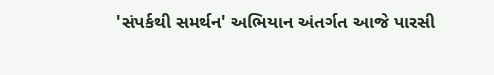'સંપર્કથી સમર્થન' અભિયાન અંતર્ગત આજે પારસી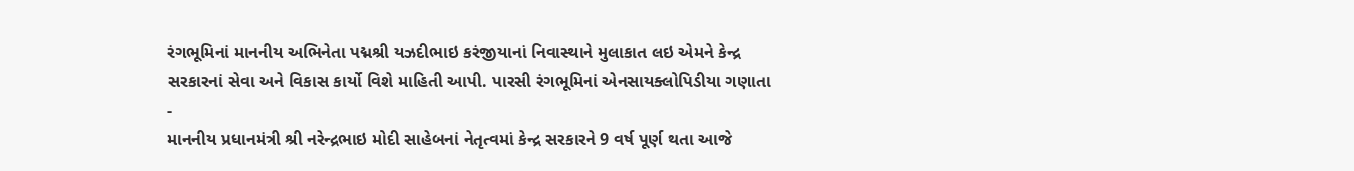રંગભૂમિનાં માનનીય અભિનેતા પદ્મશ્રી યઝદીભાઇ કરંજીયાનાં નિવાસ્થાને મુલાકાત લઇ એમને કેન્દ્ર સરકારનાં સેવા અને વિકાસ કાર્યો વિશે માહિતી આપી. પારસી રંગભૂમિનાં એનસાયક્લોપિડીયા ગણાતા
-
માનનીય પ્રધાનમંત્રી શ્રી નરેન્દ્રભાઇ મોદી સાહેબનાં નેતૃત્વમાં કેન્દ્ર સરકારને 9 વર્ષ પૂર્ણ થતા આજે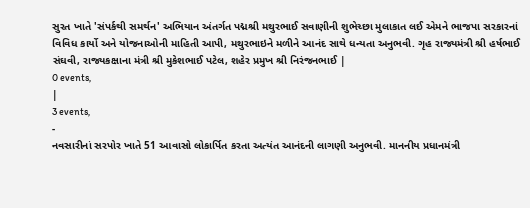સુરત ખાતે 'સંપર્કથી સમર્થન' અભિયાન અંતર્ગત પદ્મશ્રી મથુરભાઈ સવાણીની શુભેચ્છા મુલાકાત લઈ એમને ભાજપા સરકારનાં વિવિધ કાર્યો અને યોજનાઓની માહિતી આપી, મથુરભાઇને મળીને આનંદ સાથે ધન્યતા અનુભવી. ગૃહ રાજ્યમંત્રી શ્રી હર્ષભાઈ સંઘવી, રાજ્યકક્ષાના મંત્રી શ્રી મુકેશભાઈ પટેલ, શહેર પ્રમુખ શ્રી નિરંજનભાઈ |
0 events,
|
3 events,
-
નવસારીનાં સરપોર ખાતે 51 આવાસો લોકાર્પિત કરતા અત્યંત આનંદની લાગણી અનુભવી. માનનીય પ્રધાનમંત્રી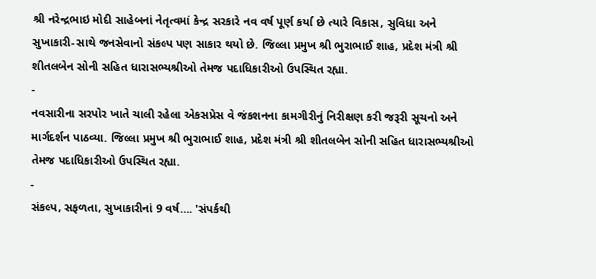શ્રી નરેન્દ્રભાઇ મોદી સાહેબનાં નેતૃત્વમાં કેન્દ્ર સરકારે નવ વર્ષ પૂર્ણ કર્યા છે ત્યારે વિકાસ, સુવિધા અને સુખાકારી-સાથે જનસેવાનો સંકલ્પ પણ સાકાર થયો છે. જિલ્લા પ્રમુખ શ્રી ભુરાભાઈ શાહ, પ્રદેશ મંત્રી શ્રી શીતલબેન સોની સહિત ધારાસભ્યશ્રીઓ તેમજ પદાધિકારીઓ ઉપસ્થિત રહ્યા.
-
નવસારીના સરપોર ખાતે ચાલી રહેલા એકસપ્રેસ વે જંકશનના કામગીરીનું નિરીક્ષણ કરી જરૂરી સૂચનો અને માર્ગદર્શન પાઠવ્યા. જિલ્લા પ્રમુખ શ્રી ભુરાભાઈ શાહ, પ્રદેશ મંત્રી શ્રી શીતલબેન સોની સહિત ધારાસભ્યશ્રીઓ તેમજ પદાધિકારીઓ ઉપસ્થિત રહ્યા.
-
સંકલ્પ, સફળતા, સુખાકારીનાં 9 વર્ષ…. 'સંપર્કથી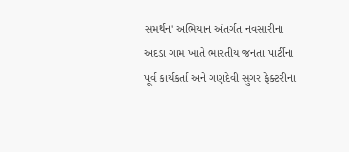સમર્થન' અભિયાન અંતર્ગત નવસારીના અદડા ગામ ખાતે ભારતીય જનતા પાર્ટીના પૂર્વ કાર્યકર્તા અને ગણદેવી સુગર ફેક્ટરીના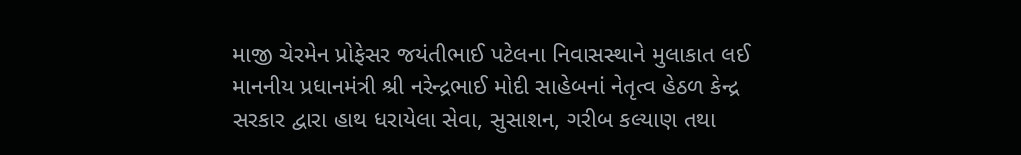માજી ચેરમેન પ્રોફેસર જયંતીભાઈ પટેલના નિવાસસ્થાને મુલાકાત લઈ માનનીય પ્રધાનમંત્રી શ્રી નરેન્દ્રભાઈ મોદી સાહેબનાં નેતૃત્વ હેઠળ કેન્દ્ર સરકાર દ્વારા હાથ ધરાયેલા સેવા, સુસાશન, ગરીબ કલ્યાણ તથા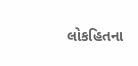લોકહિતના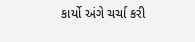કાર્યો અંગે ચર્ચા કરી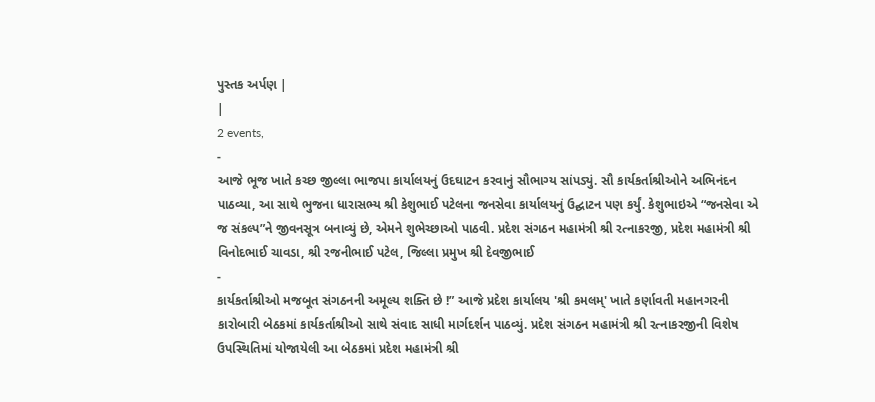પુસ્તક અર્પણ |
|
2 events,
-
આજે ભૂજ ખાતે કચ્છ જીલ્લા ભાજપા કાર્યાલયનું ઉદઘાટન કરવાનું સૌભાગ્ય સાંપડ્યું. સૌ કાર્યકર્તાશ્રીઓને અભિનંદન પાઠવ્યા, આ સાથે ભુજના ધારાસભ્ય શ્રી કેશુભાઈ પટેલના જનસેવા કાર્યાલયનું ઉદ્ઘાટન પણ કર્યું. કેશુભાઇએ “જનસેવા એ જ સંકલ્પ”ને જીવનસૂત્ર બનાવ્યું છે, એમને શુભેચ્છાઓ પાઠવી. પ્રદેશ સંગઠન મહામંત્રી શ્રી રત્નાકરજી, પ્રદેશ મહામંત્રી શ્રી વિનોદભાઈ ચાવડા, શ્રી રજનીભાઈ પટેલ, જિલ્લા પ્રમુખ શ્રી દેવજીભાઈ
-
કાર્યકર્તાશ્રીઓ મજબૂત સંગઠનની અમૂલ્ય શક્તિ છે !” આજે પ્રદેશ કાર્યાલય 'શ્રી કમલમ્' ખાતે કર્ણાવતી મહાનગરની કારોબારી બેઠકમાં કાર્યકર્તાશ્રીઓ સાથે સંવાદ સાધી માર્ગદર્શન પાઠવ્યું. પ્રદેશ સંગઠન મહામંત્રી શ્રી રત્નાકરજીની વિશેષ ઉપસ્થિતિમાં યોજાયેલી આ બેઠકમાં પ્રદેશ મહામંત્રી શ્રી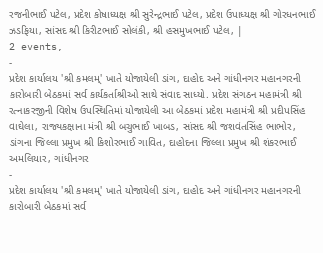રજનીભાઈ પટેલ, પ્રદેશ કોષાધ્યક્ષ શ્રી સુરેન્દ્રભાઈ પટેલ, પ્રદેશ ઉપાધ્યક્ષ શ્રી ગોરધનભાઈ ઝડફિયા, સાંસદ શ્રી કિરીટભાઈ સોલંકી, શ્રી હસમુખભાઈ પટેલ, |
2 events,
-
પ્રદેશ કાર્યાલય 'શ્રી કમલમ્' ખાતે યોજાયેલી ડાંગ, દાહોદ અને ગાંધીનગર મહાનગરની કારોબારી બેઠકમાં સર્વ કાર્યકર્તાશ્રીઓ સાથે સંવાદ સાધ્યો. પ્રદેશ સંગઠન મહામંત્રી શ્રી રત્નાકરજીની વિશેષ ઉપસ્થિતિમાં યોજાયેલી આ બેઠકમાં પ્રદેશ મહામંત્રી શ્રી પ્રદીપસિંહ વાઘેલા, રાજ્યકક્ષાના મંત્રી શ્રી બચુભાઈ ખાબડ, સાંસદ શ્રી જશવંતસિંહ ભાભોર, ડાંગના જિલ્લા પ્રમુખ શ્રી કિશોરભાઈ ગાવિત, દાહોદના જિલ્લા પ્રમુખ શ્રી શંકરભાઈ અમલિયાર, ગાંધીનગર
-
પ્રદેશ કાર્યાલય 'શ્રી કમલમ્' ખાતે યોજાયેલી ડાંગ, દાહોદ અને ગાંધીનગર મહાનગરની કારોબારી બેઠકમાં સર્વ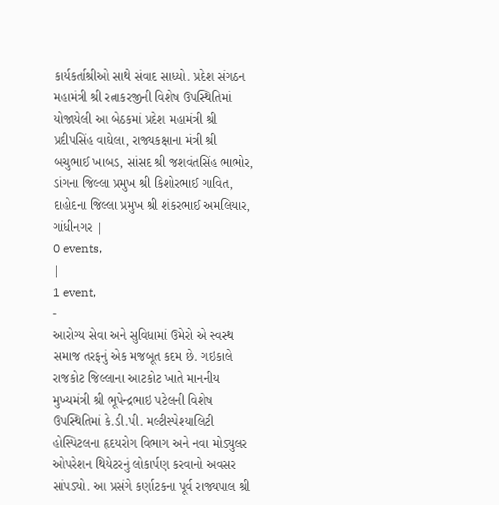કાર્યકર્તાશ્રીઓ સાથે સંવાદ સાધ્યો. પ્રદેશ સંગઠન મહામંત્રી શ્રી રત્નાકરજીની વિશેષ ઉપસ્થિતિમાં યોજાયેલી આ બેઠકમાં પ્રદેશ મહામંત્રી શ્રી પ્રદીપસિંહ વાઘેલા, રાજ્યકક્ષાના મંત્રી શ્રી બચુભાઈ ખાબડ, સાંસદ શ્રી જશવંતસિંહ ભાભોર, ડાંગના જિલ્લા પ્રમુખ શ્રી કિશોરભાઈ ગાવિત, દાહોદના જિલ્લા પ્રમુખ શ્રી શંકરભાઈ અમલિયાર, ગાંધીનગર |
0 events,
|
1 event,
-
આરોગ્ય સેવા અને સુવિધામાં ઉમેરો એ સ્વસ્થ સમાજ તરફનું એક મજબૂત કદમ છે. ગઇકાલે રાજકોટ જિલ્લાના આટકોટ ખાતે માનનીય મુખ્યમંત્રી શ્રી ભૂપેન્દ્રભાઇ પટેલની વિશેષ ઉપસ્થિતિમાં કે.ડી.પી. મલ્ટીસ્પેશ્યાલિટી હોસ્પિટલના હૃદયરોગ વિભાગ અને નવા મોડ્યુલર ઓપરેશન થિયેટરનું લોકાર્પણ કરવાનો અવસર સાંપડ્યો. આ પ્રસંગે કર્ણાટકના પૂર્વ રાજ્યપાલ શ્રી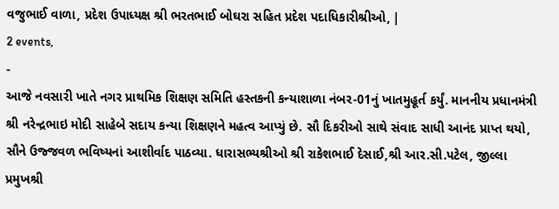વજુભાઈ વાળા, પ્રદેશ ઉપાધ્યક્ષ શ્રી ભરતભાઈ બોઘરા સહિત પ્રદેશ પદાધિકારીશ્રીઓ, |
2 events,
-
આજે નવસારી ખાતે નગર પ્રાથમિક શિક્ષણ સમિતિ હસ્તકની કન્યાશાળા નંબર-01નું ખાતમુહૂર્ત કર્યું. માનનીય પ્રધાનમંત્રી શ્રી નરેન્દ્રભાઇ મોદી સાહેબે સદાય કન્યા શિક્ષણને મહત્વ આપ્યું છે. સૌ દિકરીઓ સાથે સંવાદ સાધી આનંદ પ્રાપ્ત થયો, સૌને ઉજ્જવળ ભવિષ્યનાં આશીર્વાદ પાઠવ્યા. ધારાસભ્યશ્રીઓ શ્રી રાકેશભાઈ દેસાઈ,શ્રી આર.સી.પટેલ, જીલ્લા પ્રમુખશ્રી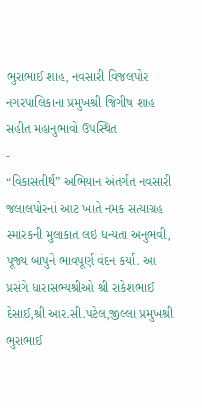ભુરાભાઈ શાહ, નવસારી વિજલપોર નગરપાલિકાના પ્રમુખશ્રી જિગીષ શાહ સહીત મહાનુભાવો ઉપસ્થિત
-
“વિકાસતીર્થ” અભિયાન અંતર્ગત નવસારી જલાલપોરનાં આટ ખાતે નમક સત્યાગ્રહ સ્મારકની મુલાકાત લઇ ધન્યતા અનુભવી, પૂજ્ય બાપુને ભાવપૂર્ણ વંદન કર્યા. આ પ્રસંગે ધારાસભ્યશ્રીઓ શ્રી રાકેશભાઈ દેસાઈ,શ્રી આર.સી.પટેલ,જીલ્લા પ્રમુખશ્રી ભુરાભાઈ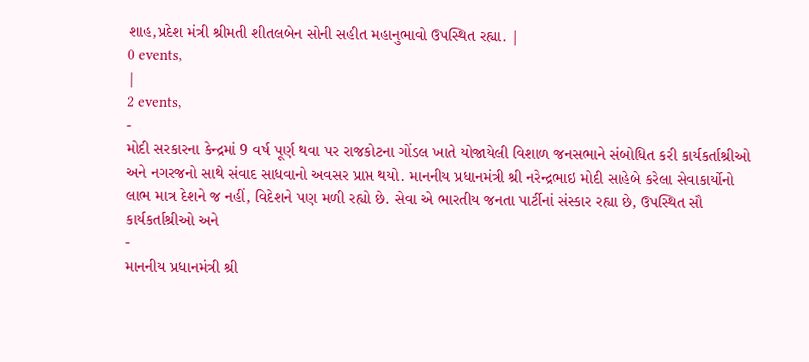શાહ,પ્રદેશ મંત્રી શ્રીમતી શીતલબેન સોની સહીત મહાનુભાવો ઉપસ્થિત રહ્યા. |
0 events,
|
2 events,
-
મોદી સરકારના કેન્દ્રમાં 9 વર્ષ પૂર્ણ થવા પર રાજકોટના ગોંડલ ખાતે યોજાયેલી વિશાળ જનસભાને સંબોધિત કરી કાર્યકર્તાશ્રીઓ અને નગરજનો સાથે સંવાદ સાધવાનો અવસર પ્રાપ્ત થયો. માનનીય પ્રધાનમંત્રી શ્રી નરેન્દ્રભાઇ મોદી સાહેબે કરેલા સેવાકાર્યોનો લાભ માત્ર દેશને જ નહીં, વિદેશને પણ મળી રહ્યો છે. સેવા એ ભારતીય જનતા પાર્ટીનાં સંસ્કાર રહ્યા છે, ઉપસ્થિત સૌ કાર્યકર્તાશ્રીઓ અને
-
માનનીય પ્રધાનમંત્રી શ્રી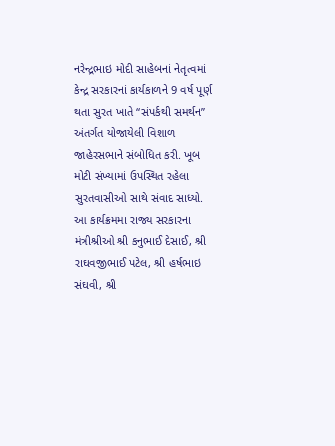નરેન્દ્રભાઇ મોદી સાહેબનાં નેતૃત્વમાં કેન્દ્ર સરકારનાં કાર્યકાળને 9 વર્ષ પૂર્ણ થતા સુરત ખાતે “સંપર્કથી સમર્થન” અંતર્ગત યોજાયેલી વિશાળ જાહેરસભાને સંબોધિત કરી. ખૂબ મોટી સંખ્યામાં ઉપસ્થિત રહેલા સુરતવાસીઓ સાથે સંવાદ સાધ્યો. આ કાર્યક્રમમા રાજ્ય સરકારના મંત્રીશ્રીઓ શ્રી કનુભાઈ દેસાઈ, શ્રી રાઘવજીભાઈ પટેલ, શ્રી હર્ષભાઇ સંઘવી, શ્રી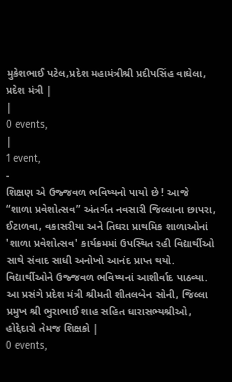મુકેશભાઈ પટેલ,પ્રદેશ મહામંત્રીશ્રી પ્રદીપસિંહ વાઘેલા, પ્રદેશ મંત્રી |
|
0 events,
|
1 event,
-
શિક્ષણ એ ઉજ્જવળ ભવિષ્યનો પાયો છે ! આજે “શાળા પ્રવેશોત્સવ” અંતર્ગત નવસારી જિલ્લાના છાપરા, ઈટાળવા, વકાસરીયા અને તિઘરા પ્રાથમિક શાળાઓનાં 'શાળા પ્રવેશોત્સવ' કાર્યક્રમમાં ઉપસ્થિત રહી વિદ્યાર્થીઓ સાથે સંવાદ સાધી અનોખો આનંદ પ્રાપ્ત થયો. વિદ્યાર્થીઓને ઉજ્જવળ ભવિષ્યનાં આશીર્વાદ પાઠવ્યા. આ પ્રસંગે પ્રદેશ મંત્રી શ્રીમતી શીતલબેન સોની, જિલ્લા પ્રમુખ શ્રી ભુરાભાઈ શાહ સહિત ધારાસભ્યશ્રીઓ, હોદ્દેદારો તેમજ શિક્ષકો |
0 events,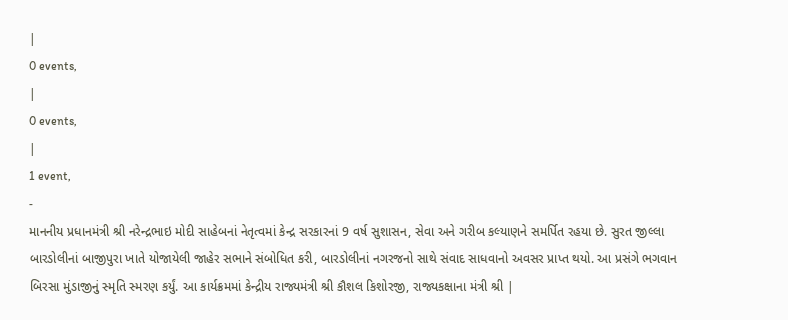|
0 events,
|
0 events,
|
1 event,
-
માનનીય પ્રધાનમંત્રી શ્રી નરેન્દ્રભાઇ મોદી સાહેબનાં નેતૃત્વમાં કેન્દ્ર સરકારનાં 9 વર્ષ સુશાસન, સેવા અને ગરીબ કલ્યાણને સમર્પિત રહયા છે. સુરત જીલ્લા બારડોલીનાં બાજીપુરા ખાતે યોજાયેલી જાહેર સભાને સંબોધિત કરી, બારડોલીનાં નગરજનો સાથે સંવાદ સાધવાનો અવસર પ્રાપ્ત થયો. આ પ્રસંગે ભગવાન બિરસા મુંડાજીનું સ્મૃતિ સ્મરણ કર્યું. આ કાર્યક્રમમાં કેન્દ્રીય રાજ્યમંત્રી શ્રી કૌશલ કિશોરજી, રાજ્યકક્ષાના મંત્રી શ્રી |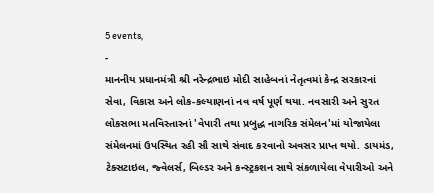5 events,
-
માનનીય પ્રધાનમંત્રી શ્રી નરેન્દ્રભાઇ મોદી સાહેબનાં નેતૃત્વમાં કેન્દ્ર સરકારનાં સેવા, વિકાસ અને લોક-કલ્યાણનાં નવ વર્ષ પૂર્ણ થયા. નવસારી અને સુરત લોકસભા મતવિસ્તારનાં 'વેપારી તથા પ્રબુદ્ધ નાગરિક સંમેલન'માં યોજાયેલા સંમેલનમાં ઉપસ્થિત રહી સૌ સાથે સંવાદ કરવાનો અવસર પ્રાપ્ત થયો. ડાયમંડ, ટેક્સટાઇલ, જ્વેલર્સ, બિલ્ડર અને કન્સ્ટ્રકશન સાથે સંકળાયેલા વેપારીઓ અને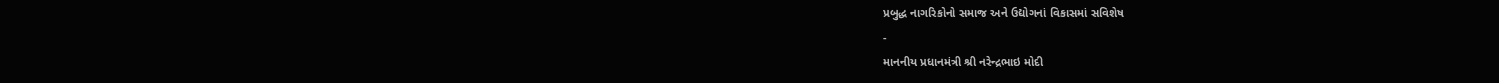પ્રબુદ્ધ નાગરિકોનો સમાજ અને ઉદ્યોગનાં વિકાસમાં સવિશેષ
-
માનનીય પ્રધાનમંત્રી શ્રી નરેન્દ્રભાઇ મોદી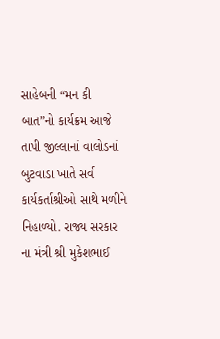સાહેબની “મન કી બાત”નો કાર્યક્રમ આજે તાપી જીલ્લાનાં વાલોડનાં બુટવાડા ખાતે સર્વ કાર્યકર્તાશ્રીઓ સાથે મળીને નિહાળ્યો. રાજ્ય સરકાર ના મંત્રી શ્રી મુકેશભાઈ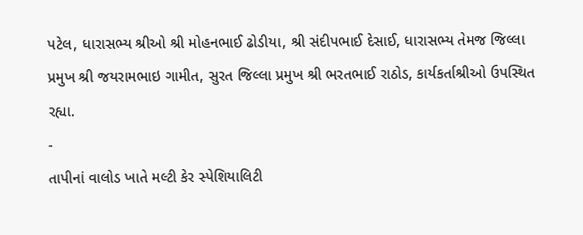પટેલ, ધારાસભ્ય શ્રીઓ શ્રી મોહનભાઈ ઢોડીયા, શ્રી સંદીપભાઈ દેસાઈ, ધારાસભ્ય તેમજ જિલ્લા પ્રમુખ શ્રી જયરામભાઇ ગામીત, સુરત જિલ્લા પ્રમુખ શ્રી ભરતભાઈ રાઠોડ, કાર્યકર્તાશ્રીઓ ઉપસ્થિત રહ્યા.
-
તાપીનાં વાલોડ ખાતે મલ્ટી કેર સ્પેશિયાલિટી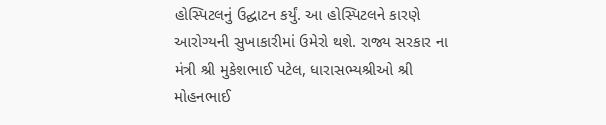હોસ્પિટલનું ઉદ્ઘાટન કર્યું. આ હોસ્પિટલને કારણે આરોગ્યની સુખાકારીમાં ઉમેરો થશે. રાજ્ય સરકાર ના મંત્રી શ્રી મુકેશભાઈ પટેલ, ધારાસભ્યશ્રીઓ શ્રી મોહનભાઈ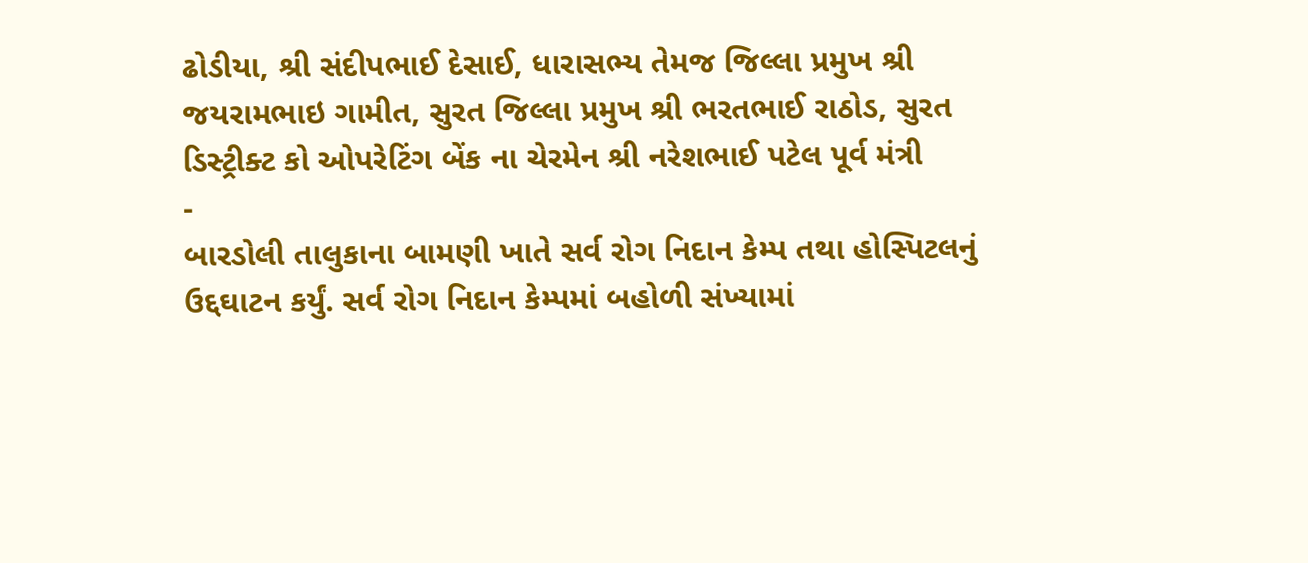ઢોડીયા, શ્રી સંદીપભાઈ દેસાઈ, ધારાસભ્ય તેમજ જિલ્લા પ્રમુખ શ્રી જયરામભાઇ ગામીત, સુરત જિલ્લા પ્રમુખ શ્રી ભરતભાઈ રાઠોડ, સુરત ડિસ્ટ્રીક્ટ કો ઓપરેટિંગ બેંક ના ચેરમેન શ્રી નરેશભાઈ પટેલ પૂર્વ મંત્રી
-
બારડોલી તાલુકાના બામણી ખાતે સર્વ રોગ નિદાન કેમ્પ તથા હોસ્પિટલનું ઉદ્દઘાટન કર્યું. સર્વ રોગ નિદાન કેમ્પમાં બહોળી સંખ્યામાં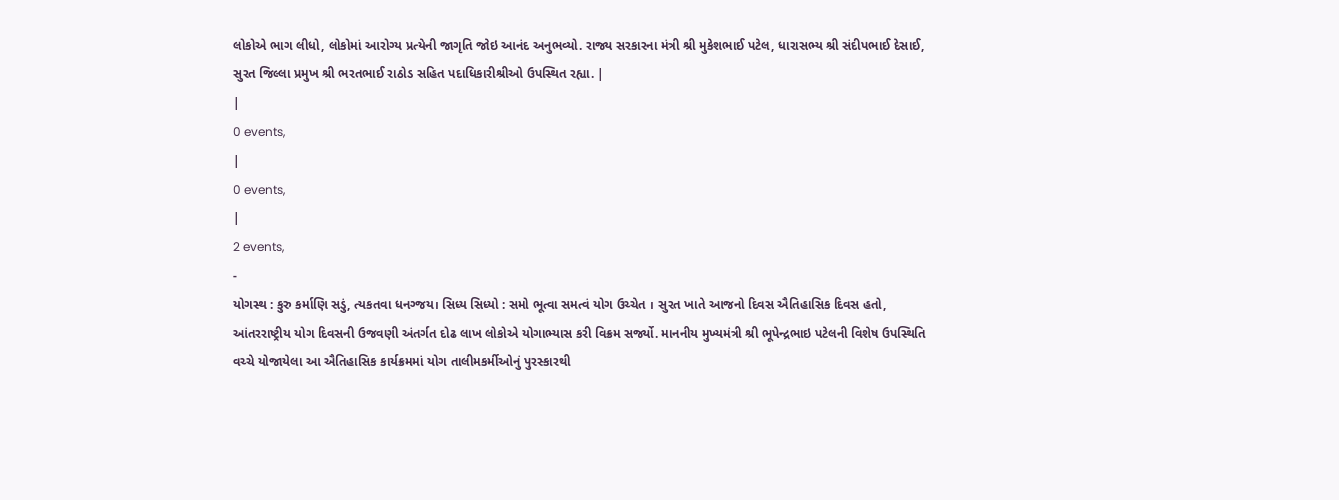લોકોએ ભાગ લીધો, લોકોમાં આરોગ્ય પ્રત્યેની જાગૃતિ જોઇ આનંદ અનુભવ્યો. રાજ્ય સરકારના મંત્રી શ્રી મુકેશભાઈ પટેલ, ધારાસભ્ય શ્રી સંદીપભાઈ દેસાઈ, સુરત જિલ્લા પ્રમુખ શ્રી ભરતભાઈ રાઠોડ સહિત પદાધિકારીશ્રીઓ ઉપસ્થિત રહ્યા. |
|
0 events,
|
0 events,
|
2 events,
-
યોગસ્થ : કુરુ કર્માણિ સડું, ત્યકતવા ધનગ્જય। સિધ્ય સિધ્યો : સમો ભૂત્વા સમત્વં યોગ ઉચ્ચેત । સુરત ખાતે આજનો દિવસ ઐતિહાસિક દિવસ હતો, આંતરરાષ્ટ્રીય યોગ દિવસની ઉજવણી અંતર્ગત દોઢ લાખ લોકોએ યોગાભ્યાસ કરી વિક્રમ સર્જ્યો. માનનીય મુખ્યમંત્રી શ્રી ભૂપેન્દ્રભાઇ પટેલની વિશેષ ઉપસ્થિતિ વચ્ચે યોજાયેલા આ ઐતિહાસિક કાર્યક્રમમાં યોગ તાલીમકર્મીઓનું પુરસ્કારથી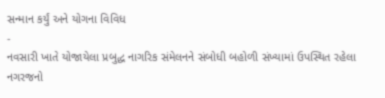સન્માન કર્યું અને યોગના વિવિધ
-
નવસારી ખાતે યોજાયેલા પ્રબુદ્ધ નાગરિક સંમેલનને સંબોધી બહોળી સંખ્યામાં ઉપસ્થિત રહેલા નગરજનો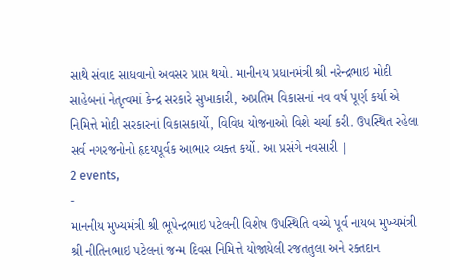સાથે સંવાદ સાધવાનો અવસર પ્રાપ્ત થયો. માનીનય પ્રધાનમંત્રી શ્રી નરેન્દ્રભાઇ મોદી સાહેબનાં નેતૃત્વમાં કેન્દ્ર સરકારે સુખાકારી, અપ્રતિમ વિકાસનાં નવ વર્ષ પૂર્ણ કર્યા એ નિમિત્તે મોદી સરકારનાં વિકાસકાર્યો, વિવિધ યોજનાઓ વિશે ચર્ચા કરી. ઉપસ્થિત રહેલા સર્વ નગરજનોનો હૃદયપૂર્વક આભાર વ્યક્ત કર્યો. આ પ્રસંગે નવસારી |
2 events,
-
માનનીય મુખ્યમંત્રી શ્રી ભૂપેન્દ્રભાઇ પટેલની વિશેષ ઉપસ્થિતિ વચ્ચે પૂર્વ નાયબ મુખ્યમંત્રી શ્રી નીતિનભાઇ પટેલનાં જન્મ દિવસ નિમિત્તે યોજાયેલી રજતતુલા અને રક્તદાન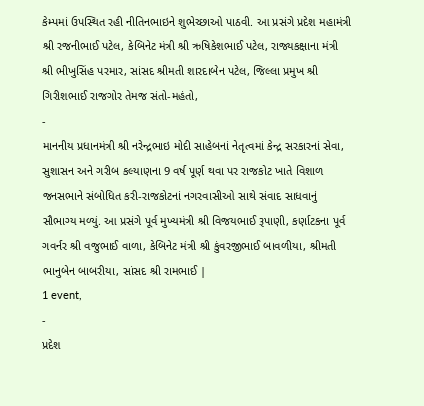કેમ્પમાં ઉપસ્થિત રહી નીતિનભાઇને શુભેચ્છાઓ પાઠવી. આ પ્રસંગે પ્રદેશ મહામંત્રી શ્રી રજનીભાઈ પટેલ, કેબિનેટ મંત્રી શ્રી ઋષિકેશભાઈ પટેલ, રાજ્યકક્ષાના મંત્રી શ્રી ભીખુસિંહ પરમાર, સાંસદ શ્રીમતી શારદાબેન પટેલ, જિલ્લા પ્રમુખ શ્રી ગિરીશભાઈ રાજગોર તેમજ સંતો-મહંતો,
-
માનનીય પ્રધાનમંત્રી શ્રી નરેન્દ્રભાઇ મોદી સાહેબનાં નેતૃત્વમાં કેન્દ્ર સરકારનાં સેવા, સુશાસન અને ગરીબ કલ્યાણના 9 વર્ષ પૂર્ણ થવા પર રાજકોટ ખાતે વિશાળ જનસભાને સંબોધિત કરી-રાજકોટનાં નગરવાસીઓ સાથે સંવાદ સાધવાનું સૌભાગ્ય મળ્યું. આ પ્રસંગે પૂર્વ મુખ્યમંત્રી શ્રી વિજયભાઈ રૂપાણી, કર્ણાટકના પૂર્વ ગવર્નર શ્રી વજુભાઈ વાળા, કેબિનેટ મંત્રી શ્રી કુંવરજીભાઈ બાવળીયા, શ્રીમતી ભાનુબેન બાબરીયા, સાંસદ શ્રી રામભાઈ |
1 event,
-
પ્રદેશ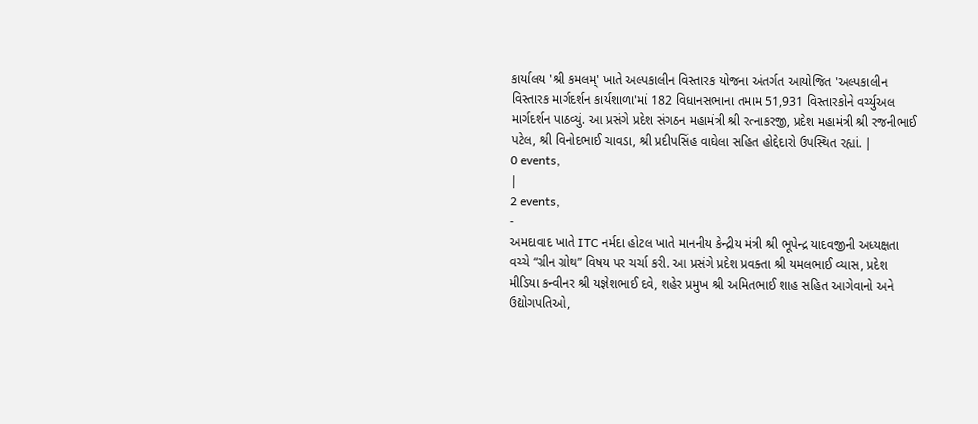કાર્યાલય 'શ્રી કમલમ્' ખાતે અલ્પકાલીન વિસ્તારક યોજના અંતર્ગત આયોજિત 'અલ્પકાલીન વિસ્તારક માર્ગદર્શન કાર્યશાળા'માં 182 વિધાનસભાના તમામ 51,931 વિસ્તારકોને વર્ચ્યુઅલ માર્ગદર્શન પાઠવ્યું. આ પ્રસંગે પ્રદેશ સંગઠન મહામંત્રી શ્રી રત્નાકરજી, પ્રદેશ મહામંત્રી શ્રી રજનીભાઈ પટેલ, શ્રી વિનોદભાઈ ચાવડા, શ્રી પ્રદીપસિંહ વાઘેલા સહિત હોદ્દેદારો ઉપસ્થિત રહ્યાં. |
0 events,
|
2 events,
-
અમદાવાદ ખાતે ITC નર્મદા હોટલ ખાતે માનનીય કેન્દ્રીય મંત્રી શ્રી ભૂપેન્દ્ર યાદવજીની અધ્યક્ષતા વચ્ચે “ગ્રીન ગ્રોથ” વિષય પર ચર્ચા કરી. આ પ્રસંગે પ્રદેશ પ્રવક્તા શ્રી યમલભાઈ વ્યાસ, પ્રદેશ મીડિયા કન્વીનર શ્રી યજ્ઞેશભાઈ દવે, શહેર પ્રમુખ શ્રી અમિતભાઈ શાહ સહિત આગેવાનો અને ઉદ્યોગપતિઓ,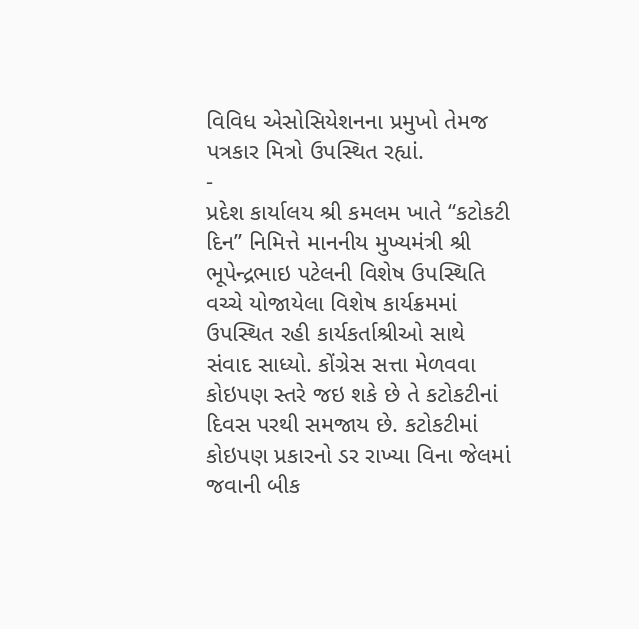વિવિધ એસોસિયેશનના પ્રમુખો તેમજ પત્રકાર મિત્રો ઉપસ્થિત રહ્યાં.
-
પ્રદેશ કાર્યાલય શ્રી કમલમ ખાતે “કટોકટી દિન” નિમિત્તે માનનીય મુખ્યમંત્રી શ્રી ભૂપેન્દ્રભાઇ પટેલની વિશેષ ઉપસ્થિતિ વચ્ચે યોજાયેલા વિશેષ કાર્યક્રમમાં ઉપસ્થિત રહી કાર્યકર્તાશ્રીઓ સાથે સંવાદ સાધ્યો. કોંગ્રેસ સત્તા મેળવવા કોઇપણ સ્તરે જઇ શકે છે તે કટોકટીનાં દિવસ પરથી સમજાય છે. કટોકટીમાં કોઇપણ પ્રકારનો ડર રાખ્યા વિના જેલમાં જવાની બીક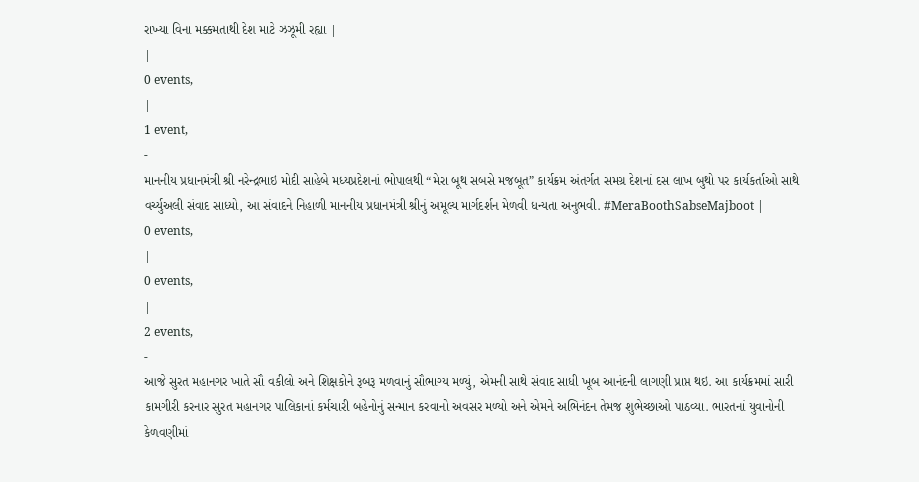રાખ્યા વિના મક્કમતાથી દેશ માટે ઝઝૂમી રહ્યા |
|
0 events,
|
1 event,
-
માનનીય પ્રધાનમંત્રી શ્રી નરેન્દ્રભાઇ મોદી સાહેબે મધ્યપ્રદેશનાં ભોપાલથી “મેરા બૂથ સબસે મજબૂત” કાર્યક્રમ અંતર્ગત સમગ્ર દેશનાં દસ લાખ બુથો પર કાર્યકર્તાઓ સાથે વર્ચ્યુઅલી સંવાદ સાધ્યો, આ સંવાદને નિહાળી માનનીય પ્રધાનમંત્રી શ્રીનું અમૂલ્ય માર્ગદર્શન મેળવી ધન્યતા અનુભવી. #MeraBoothSabseMajboot |
0 events,
|
0 events,
|
2 events,
-
આજે સુરત મહાનગર ખાતે સૌ વકીલો અને શિક્ષકોને રૂબરૂ મળવાનું સૌભાગ્ય મળ્યું, એમની સાથે સંવાદ સાધી ખૂબ આનંદની લાગણી પ્રાપ્ત થઇ. આ કાર્યક્રમમાં સારી કામગીરી કરનાર સુરત મહાનગર પાલિકાનાં કર્મચારી બહેનોનું સન્માન કરવાનો અવસર મળ્યો અને એમને અભિનંદન તેમજ શુભેચ્છાઓ પાઠવ્યા. ભારતનાં યુવાનોની કેળવણીમાં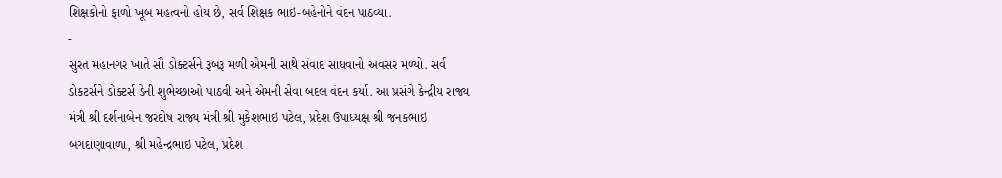શિક્ષકોનો ફાળો ખૂબ મહત્વનો હોય છે, સર્વ શિક્ષક ભાઇ-બહેનોને વંદન પાઠવ્યા.
-
સુરત મહાનગર ખાતે સૌ ડોક્ટર્સને રૂબરૂ મળી એમની સાથે સંવાદ સાધવાનો અવસર મળ્યો. સર્વ ડોકટર્સને ડોક્ટર્સ ડેની શુભેચ્છાઓ પાઠવી અને એમની સેવા બદલ વંદન કર્યા. આ પ્રસંગે કેન્દ્રીય રાજ્ય મંત્રી શ્રી દર્શનાબેન જરદોષ રાજ્ય મંત્રી શ્રી મુકેશભાઇ પટેલ, પ્રદેશ ઉપાધ્યક્ષ શ્રી જનકભાઇ બગદાણાવાળા, શ્રી મહેન્દ્રભાઇ પટેલ, પ્રદેશ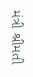મંત્રી શ્રીમતી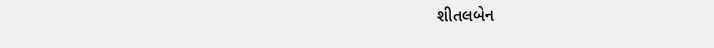શીતલબેન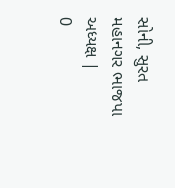સોની, સુરત મહાનગર ભાજપા અધ્યક્ષ |
0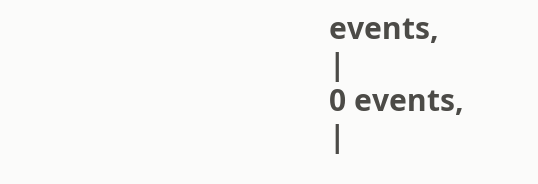events,
|
0 events,
|